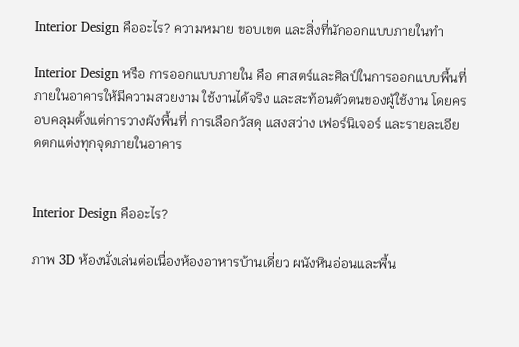Interior Design คืออะไร? ความหมาย ขอบเขต และสิ่งที่นักออกแบบภายในทำ

Interior Design หรือ การออกแบบภายใน คือ ศาสตร์และศิลป์ในการออกแบบพื้นที่ภายในอาคารให้มีความสวยงาม ใช้งานได้จริง และสะท้อนตัวตนของผู้ใช้งาน โดยครอบคลุมตั้งแต่การวางผังพื้นที่ การเลือกวัสดุ แสงสว่าง เฟอร์นิเจอร์ และรายละเอียดตกแต่งทุกจุดภายในอาคาร


Interior Design คืออะไร?

ภาพ 3D ห้องนั่งเล่นต่อเนื่องห้องอาหารบ้านเดี่ยว ผนังหินอ่อนและพื้น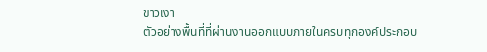ขาวเงา
ตัวอย่างพื้นที่ที่ผ่านงานออกแบบภายในครบทุกองค์ประกอบ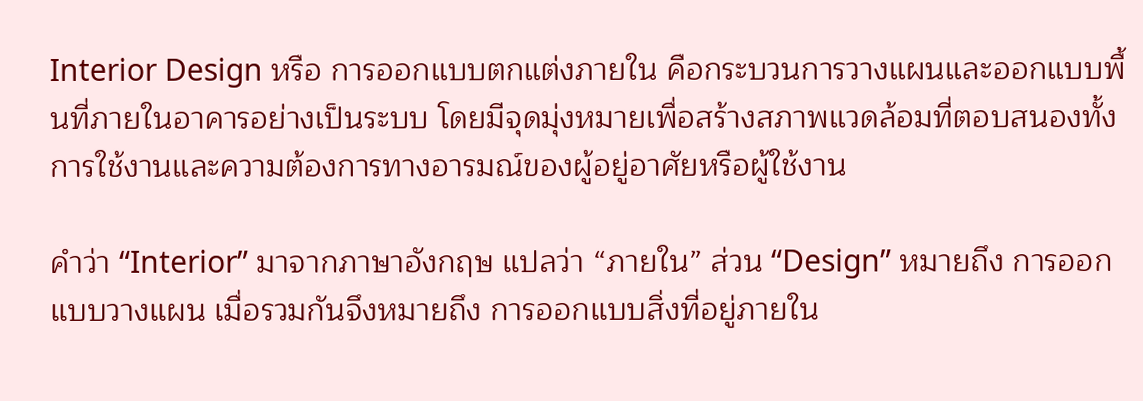Interior Design หรือ การออกแบบตกแต่งภายใน คือกระบวนการวางแผนและออกแบบพื้นที่ภายในอาคารอย่างเป็นระบบ โดยมีจุดมุ่งหมายเพื่อสร้างสภาพแวดล้อมที่ตอบสนองทั้งการใช้งานและความต้องการทางอารมณ์ของผู้อยู่อาศัยหรือผู้ใช้งาน

คำว่า “Interior” มาจากภาษาอังกฤษ แปลว่า “ภายใน” ส่วน “Design” หมายถึง การออกแบบวางแผน เมื่อรวมกันจึงหมายถึง การออกแบบสิ่งที่อยู่ภายใน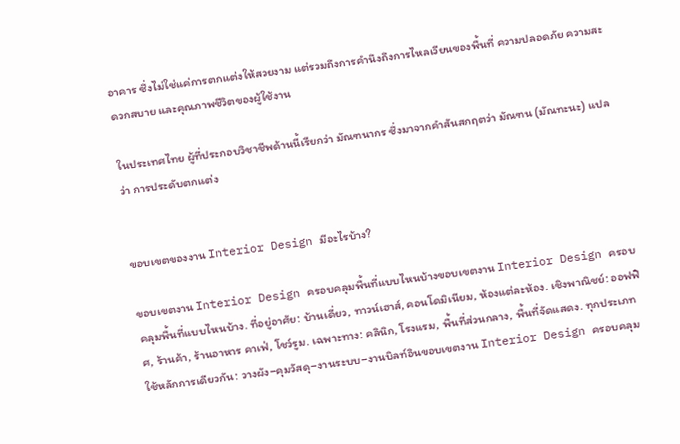อาคาร ซึ่งไม่ใช่แค่การตกแต่งให้สวยงาม แต่รวมถึงการคำนึงถึงการไหลเวียนของพื้นที่ ความปลอดภัย ความสะดวกสบาย และคุณภาพชีวิตของผู้ใช้งาน

ในประเทศไทย ผู้ที่ประกอบวิชาชีพด้านนี้เรียกว่า มัณฑนากร ซึ่งมาจากคำสันสกฤตว่า มัณฑน (มัณทะนะ) แปลว่า การประดับตกแต่ง


ขอบเขตของงาน Interior Design มีอะไรบ้าง?

ขอบเขตงาน Interior Design ครอบคลุมพื้นที่แบบไหนบ้างขอบเขตงาน Interior Design ครอบคลุมพื้นที่แบบไหนบ้าง. ที่อยู่อาศัย: บ้านเดี่ยว, ทาวน์เฮาส์, คอนโดมิเนียม, ห้องแต่ละห้อง. เชิงพาณิชย์: ออฟฟิศ, ร้านค้า, ร้านอาหาร คาเฟ่, โชว์รูม. เฉพาะทาง: คลินิก, โรงแรม, พื้นที่ส่วนกลาง, พื้นที่จัดแสดง. ทุกประเภทใช้หลักการเดียวกัน: วางผัง–คุมวัสดุ–งานระบบ–งานบิลท์อินขอบเขตงาน Interior Design ครอบคลุม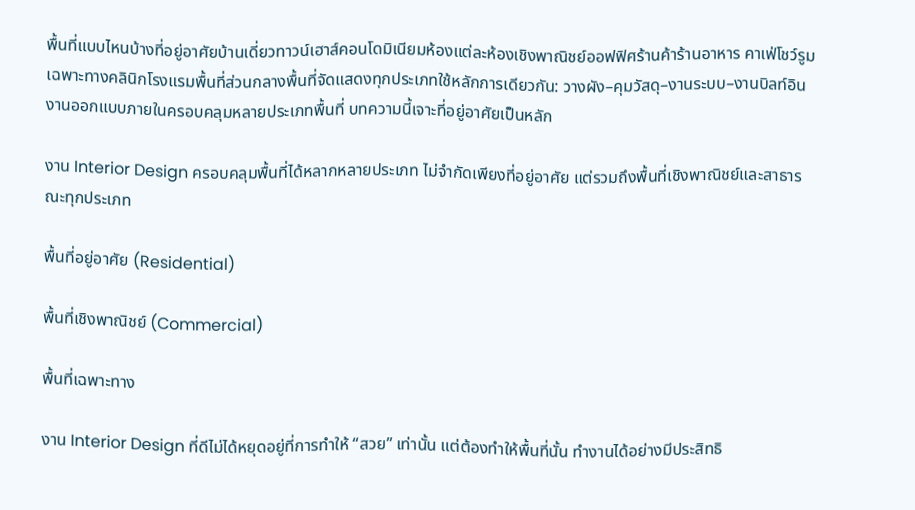พื้นที่แบบไหนบ้างที่อยู่อาศัยบ้านเดี่ยวทาวน์เฮาส์คอนโดมิเนียมห้องแต่ละห้องเชิงพาณิชย์ออฟฟิศร้านค้าร้านอาหาร คาเฟ่โชว์รูมเฉพาะทางคลินิกโรงแรมพื้นที่ส่วนกลางพื้นที่จัดแสดงทุกประเภทใช้หลักการเดียวกัน: วางผัง–คุมวัสดุ–งานระบบ–งานบิลท์อิน
งานออกแบบภายในครอบคลุมหลายประเภทพื้นที่ บทความนี้เจาะที่อยู่อาศัยเป็นหลัก

งาน Interior Design ครอบคลุมพื้นที่ได้หลากหลายประเภท ไม่จำกัดเพียงที่อยู่อาศัย แต่รวมถึงพื้นที่เชิงพาณิชย์และสาธารณะทุกประเภท

พื้นที่อยู่อาศัย (Residential)

พื้นที่เชิงพาณิชย์ (Commercial)

พื้นที่เฉพาะทาง

งาน Interior Design ที่ดีไม่ได้หยุดอยู่ที่การทำให้ “สวย” เท่านั้น แต่ต้องทำให้พื้นที่นั้น ทำงานได้อย่างมีประสิทธิ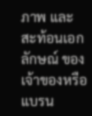ภาพ และ สะท้อนเอกลักษณ์ ของเจ้าของหรือแบรน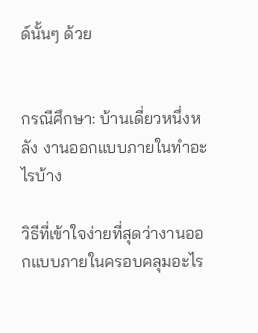ด์นั้นๆ ด้วย


กรณีศึกษา: บ้านเดี่ยวหนึ่งหลัง งานออกแบบภายในทำอะไรบ้าง

วิธีที่เข้าใจง่ายที่สุดว่างานออกแบบภายในครอบคลุมอะไร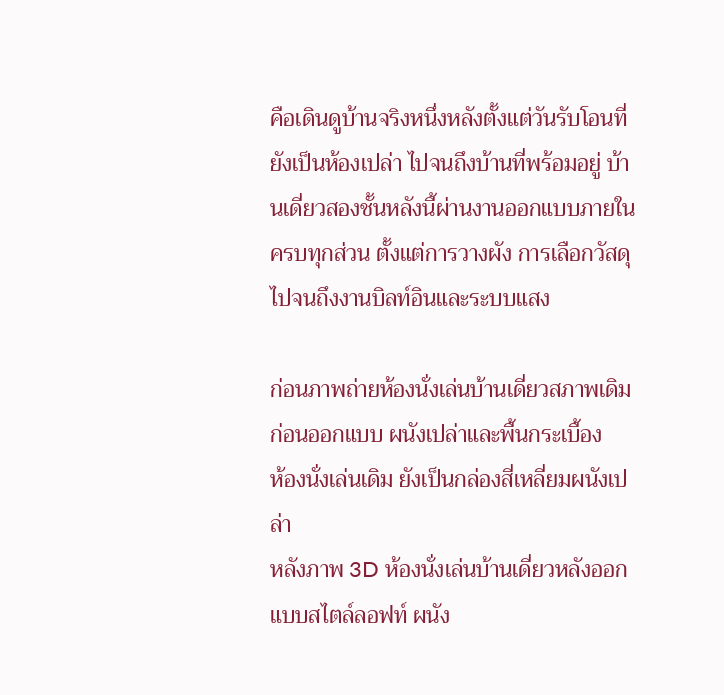คือเดินดูบ้านจริงหนึ่งหลังตั้งแต่วันรับโอนที่ยังเป็นห้องเปล่า ไปจนถึงบ้านที่พร้อมอยู่ บ้านเดี่ยวสองชั้นหลังนี้ผ่านงานออกแบบภายในครบทุกส่วน ตั้งแต่การวางผัง การเลือกวัสดุ ไปจนถึงงานบิลท์อินและระบบแสง

ก่อนภาพถ่ายห้องนั่งเล่นบ้านเดี่ยวสภาพเดิมก่อนออกแบบ ผนังเปล่าและพื้นกระเบื้อง
ห้องนั่งเล่นเดิม ยังเป็นกล่องสี่เหลี่ยมผนังเปล่า
หลังภาพ 3D ห้องนั่งเล่นบ้านเดี่ยวหลังออกแบบสไตล์ลอฟท์ ผนัง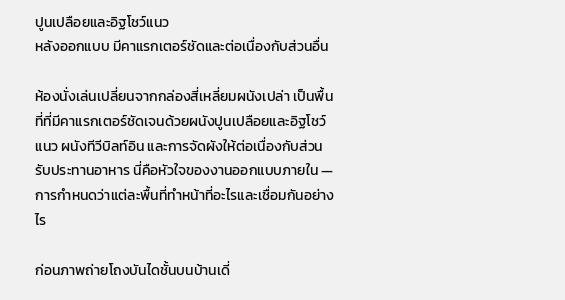ปูนเปลือยและอิฐโชว์แนว
หลังออกแบบ มีคาแรกเตอร์ชัดและต่อเนื่องกับส่วนอื่น

ห้องนั่งเล่นเปลี่ยนจากกล่องสี่เหลี่ยมผนังเปล่า เป็นพื้นที่ที่มีคาแรกเตอร์ชัดเจนด้วยผนังปูนเปลือยและอิฐโชว์แนว ผนังทีวีบิลท์อิน และการจัดผังให้ต่อเนื่องกับส่วนรับประทานอาหาร นี่คือหัวใจของงานออกแบบภายใน — การกำหนดว่าแต่ละพื้นที่ทำหน้าที่อะไรและเชื่อมกันอย่างไร

ก่อนภาพถ่ายโถงบันไดชั้นบนบ้านเดี่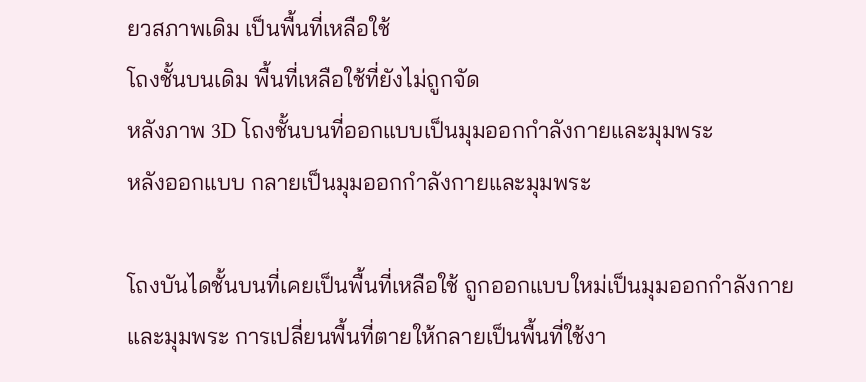ยวสภาพเดิม เป็นพื้นที่เหลือใช้
โถงชั้นบนเดิม พื้นที่เหลือใช้ที่ยังไม่ถูกจัด
หลังภาพ 3D โถงชั้นบนที่ออกแบบเป็นมุมออกกำลังกายและมุมพระ
หลังออกแบบ กลายเป็นมุมออกกำลังกายและมุมพระ

โถงบันไดชั้นบนที่เคยเป็นพื้นที่เหลือใช้ ถูกออกแบบใหม่เป็นมุมออกกำลังกายและมุมพระ การเปลี่ยนพื้นที่ตายให้กลายเป็นพื้นที่ใช้งา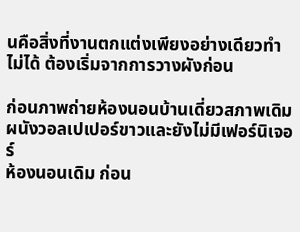นคือสิ่งที่งานตกแต่งเพียงอย่างเดียวทำไม่ได้ ต้องเริ่มจากการวางผังก่อน

ก่อนภาพถ่ายห้องนอนบ้านเดี่ยวสภาพเดิม ผนังวอลเปเปอร์ขาวและยังไม่มีเฟอร์นิเจอร์
ห้องนอนเดิม ก่อน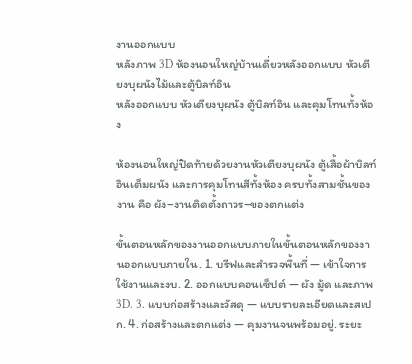งานออกแบบ
หลังภาพ 3D ห้องนอนใหญ่บ้านเดี่ยวหลังออกแบบ หัวเตียงบุผนังไม้และตู้บิลท์อิน
หลังออกแบบ หัวเตียงบุผนัง ตู้บิลท์อิน และคุมโทนทั้งห้อง

ห้องนอนใหญ่ปิดท้ายด้วยงานหัวเตียงบุผนัง ตู้เสื้อผ้าบิลท์อินเต็มผนัง และการคุมโทนสีทั้งห้อง ครบทั้งสามชั้นของงาน คือ ผัง–งานติดตั้งถาวร–ของตกแต่ง

ขั้นตอนหลักของงานออกแบบภายในขั้นตอนหลักของงานออกแบบภายใน. 1. บรีฟและสำรวจพื้นที่ — เข้าใจการใช้งานและงบ. 2. ออกแบบคอนเซ็ปต์ — ผัง มู้ด และภาพ 3D. 3. แบบก่อสร้างและวัสดุ — แบบรายละเอียดและสเปก. 4. ก่อสร้างและตกแต่ง — คุมงานจนพร้อมอยู่. ระยะ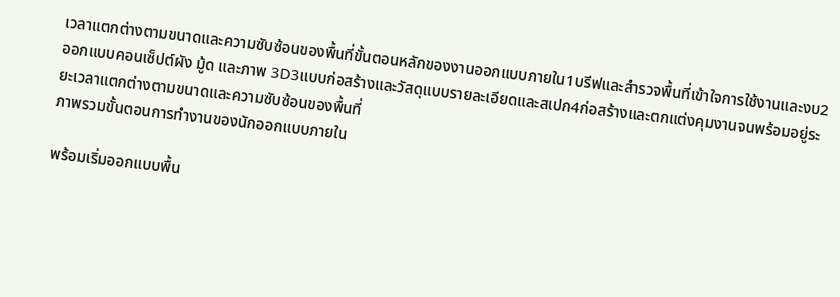เวลาแตกต่างตามขนาดและความซับซ้อนของพื้นที่ขั้นตอนหลักของงานออกแบบภายใน1บรีฟและสำรวจพื้นที่เข้าใจการใช้งานและงบ2ออกแบบคอนเซ็ปต์ผัง มู้ด และภาพ 3D3แบบก่อสร้างและวัสดุแบบรายละเอียดและสเปก4ก่อสร้างและตกแต่งคุมงานจนพร้อมอยู่ระยะเวลาแตกต่างตามขนาดและความซับซ้อนของพื้นที่
ภาพรวมขั้นตอนการทำงานของนักออกแบบภายใน

พร้อมเริ่มออกแบบพื้น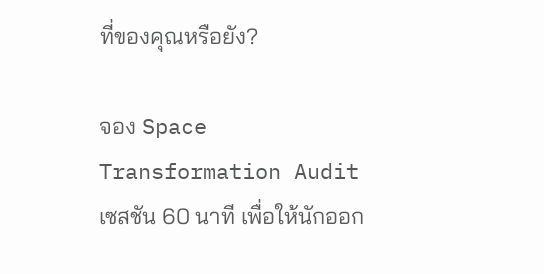ที่ของคุณหรือยัง?

จอง Space Transformation Audit เซสชัน 60 นาที เพื่อให้นักออก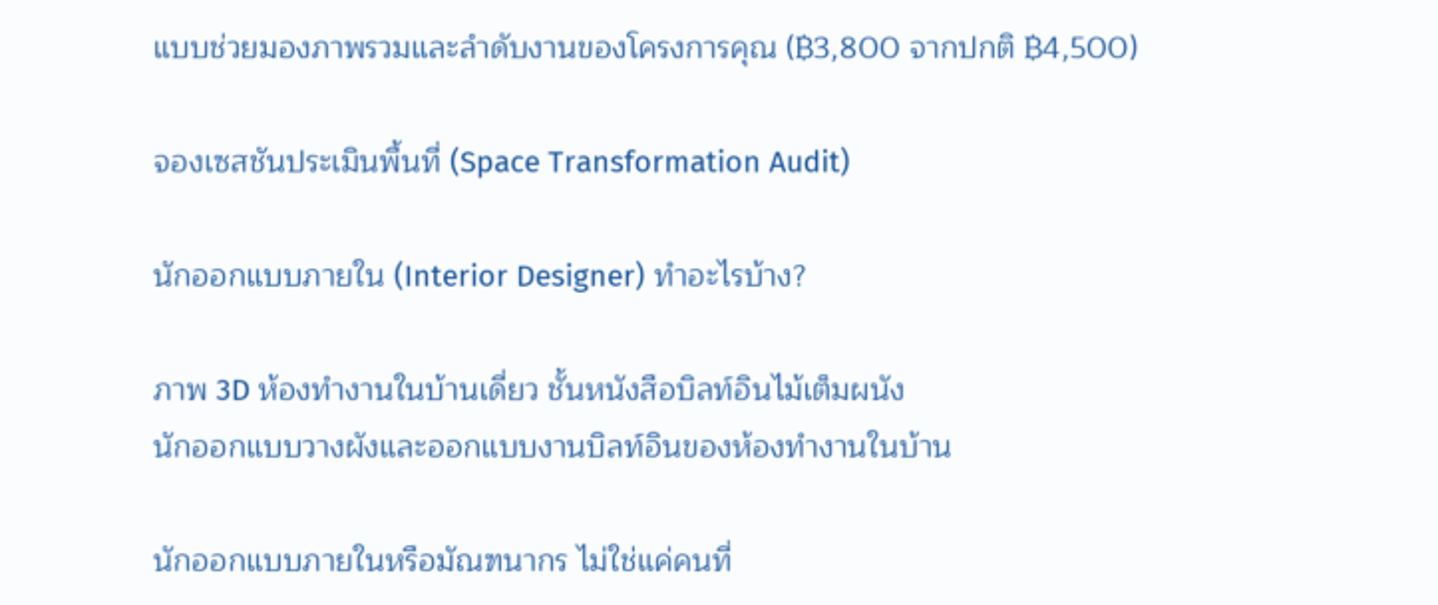แบบช่วยมองภาพรวมและลำดับงานของโครงการคุณ (฿3,800 จากปกติ ฿4,500)

จองเซสชันประเมินพื้นที่ (Space Transformation Audit)

นักออกแบบภายใน (Interior Designer) ทำอะไรบ้าง?

ภาพ 3D ห้องทำงานในบ้านเดี่ยว ชั้นหนังสือบิลท์อินไม้เต็มผนัง
นักออกแบบวางผังและออกแบบงานบิลท์อินของห้องทำงานในบ้าน

นักออกแบบภายในหรือมัณฑนากร ไม่ใช่แค่คนที่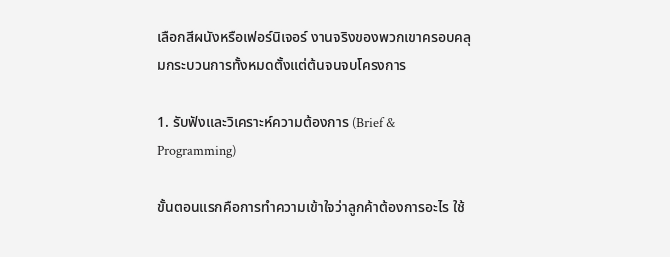เลือกสีผนังหรือเฟอร์นิเจอร์ งานจริงของพวกเขาครอบคลุมกระบวนการทั้งหมดตั้งแต่ต้นจนจบโครงการ

1. รับฟังและวิเคราะห์ความต้องการ (Brief & Programming)

ขั้นตอนแรกคือการทำความเข้าใจว่าลูกค้าต้องการอะไร ใช้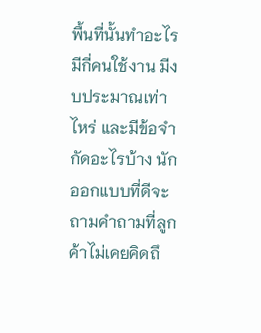พื้นที่นั้นทำอะไร มีกี่คนใช้งาน มีงบประมาณเท่าไหร่ และมีข้อจำกัดอะไรบ้าง นักออกแบบที่ดีจะถามคำถามที่ลูกค้าไม่เคยคิดถึ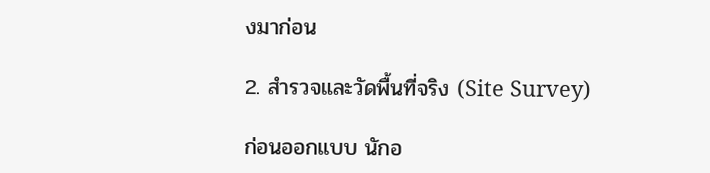งมาก่อน

2. สำรวจและวัดพื้นที่จริง (Site Survey)

ก่อนออกแบบ นักอ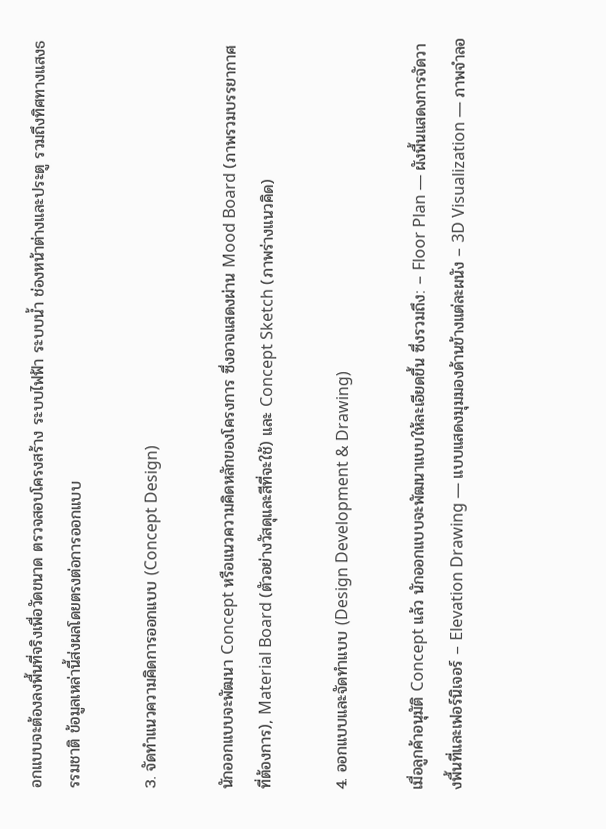อกแบบจะต้องลงพื้นที่จริงเพื่อวัดขนาด ตรวจสอบโครงสร้าง ระบบไฟฟ้า ระบบน้ำ ช่องหน้าต่างและประตู รวมถึงทิศทางแสงธรรมชาติ ข้อมูลเหล่านี้ส่งผลโดยตรงต่อการออกแบบ

3. จัดทำแนวความคิดการออกแบบ (Concept Design)

นักออกแบบจะพัฒนา Concept หรือแนวความคิดหลักของโครงการ ซึ่งอาจแสดงผ่าน Mood Board (ภาพรวมบรรยากาศที่ต้องการ), Material Board (ตัวอย่างวัสดุและสีที่จะใช้) และ Concept Sketch (ภาพร่างแนวคิด)

4. ออกแบบและจัดทำแบบ (Design Development & Drawing)

เมื่อลูกค้าอนุมัติ Concept แล้ว นักออกแบบจะพัฒนาแบบให้ละเอียดขึ้น ซึ่งรวมถึง: – Floor Plan — ผังพื้นแสดงการจัดวางพื้นที่และเฟอร์นิเจอร์ – Elevation Drawing — แบบแสดงมุมมองด้านข้างแต่ละผนัง – 3D Visualization — ภาพจำลอ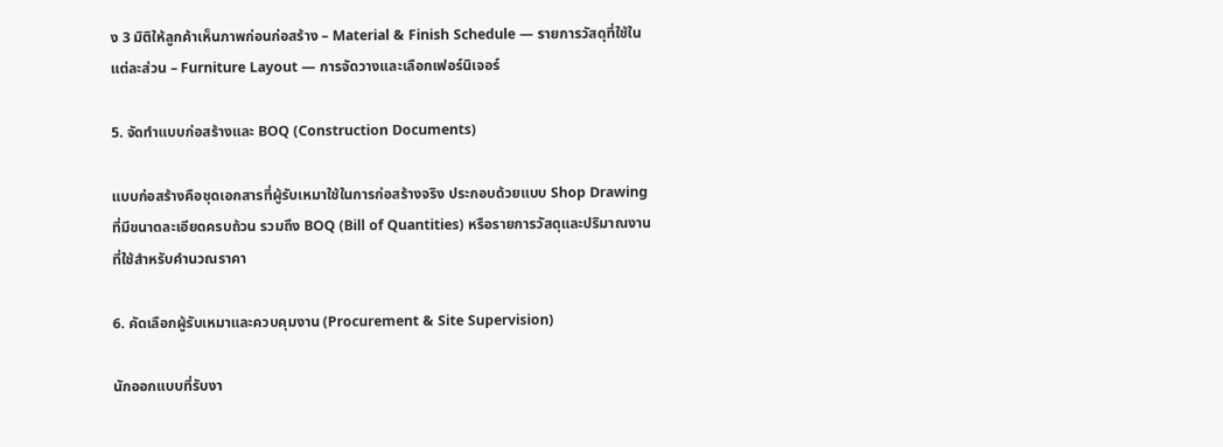ง 3 มิติให้ลูกค้าเห็นภาพก่อนก่อสร้าง – Material & Finish Schedule — รายการวัสดุที่ใช้ในแต่ละส่วน – Furniture Layout — การจัดวางและเลือกเฟอร์นิเจอร์

5. จัดทำแบบก่อสร้างและ BOQ (Construction Documents)

แบบก่อสร้างคือชุดเอกสารที่ผู้รับเหมาใช้ในการก่อสร้างจริง ประกอบด้วยแบบ Shop Drawing ที่มีขนาดละเอียดครบถ้วน รวมถึง BOQ (Bill of Quantities) หรือรายการวัสดุและปริมาณงานที่ใช้สำหรับคำนวณราคา

6. คัดเลือกผู้รับเหมาและควบคุมงาน (Procurement & Site Supervision)

นักออกแบบที่รับงา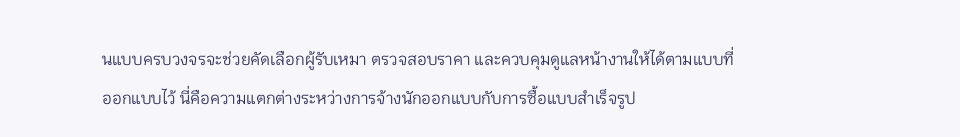นแบบครบวงจรจะช่วยคัดเลือกผู้รับเหมา ตรวจสอบราคา และควบคุมดูแลหน้างานให้ได้ตามแบบที่ออกแบบไว้ นี่คือความแตกต่างระหว่างการจ้างนักออกแบบกับการซื้อแบบสำเร็จรูป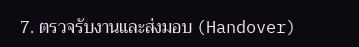7. ตรวจรับงานและส่งมอบ (Handover)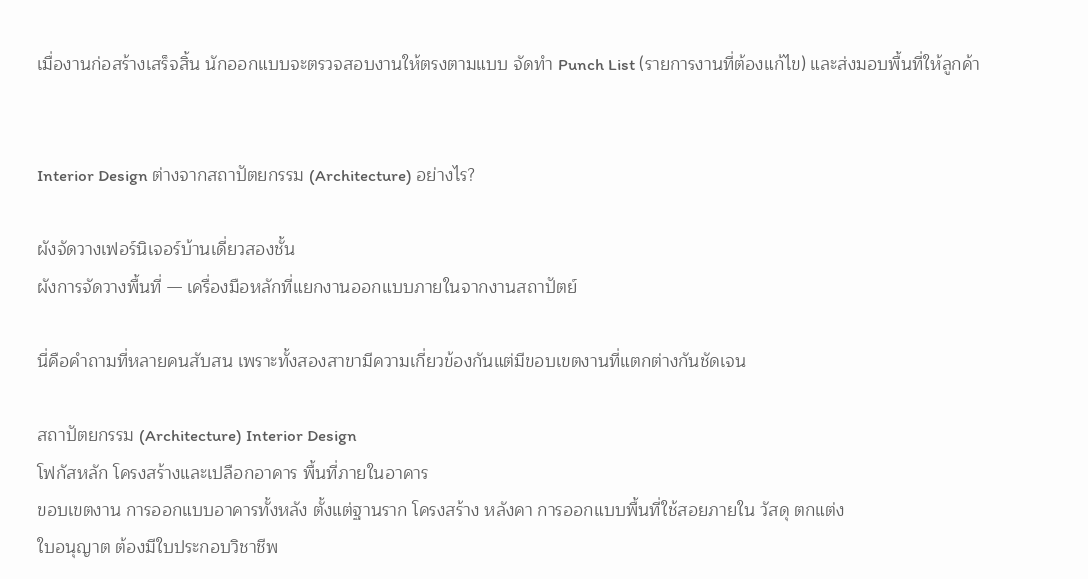เมื่องานก่อสร้างเสร็จสิ้น นักออกแบบจะตรวจสอบงานให้ตรงตามแบบ จัดทำ Punch List (รายการงานที่ต้องแก้ไข) และส่งมอบพื้นที่ให้ลูกค้า


Interior Design ต่างจากสถาปัตยกรรม (Architecture) อย่างไร?

ผังจัดวางเฟอร์นิเจอร์บ้านเดี่ยวสองชั้น
ผังการจัดวางพื้นที่ — เครื่องมือหลักที่แยกงานออกแบบภายในจากงานสถาปัตย์

นี่คือคำถามที่หลายคนสับสน เพราะทั้งสองสาขามีความเกี่ยวข้องกันแต่มีขอบเขตงานที่แตกต่างกันชัดเจน

สถาปัตยกรรม (Architecture) Interior Design
โฟกัสหลัก โครงสร้างและเปลือกอาคาร พื้นที่ภายในอาคาร
ขอบเขตงาน การออกแบบอาคารทั้งหลัง ตั้งแต่ฐานราก โครงสร้าง หลังคา การออกแบบพื้นที่ใช้สอยภายใน วัสดุ ตกแต่ง
ใบอนุญาต ต้องมีใบประกอบวิชาชีพ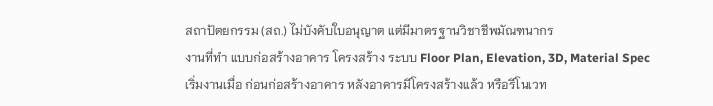สถาปัตยกรรม (สถ.) ไม่บังคับใบอนุญาต แต่มีมาตรฐานวิชาชีพมัณฑนากร
งานที่ทำ แบบก่อสร้างอาคาร โครงสร้าง ระบบ Floor Plan, Elevation, 3D, Material Spec
เริ่มงานเมื่อ ก่อนก่อสร้างอาคาร หลังอาคารมีโครงสร้างแล้ว หรือรีโนเวท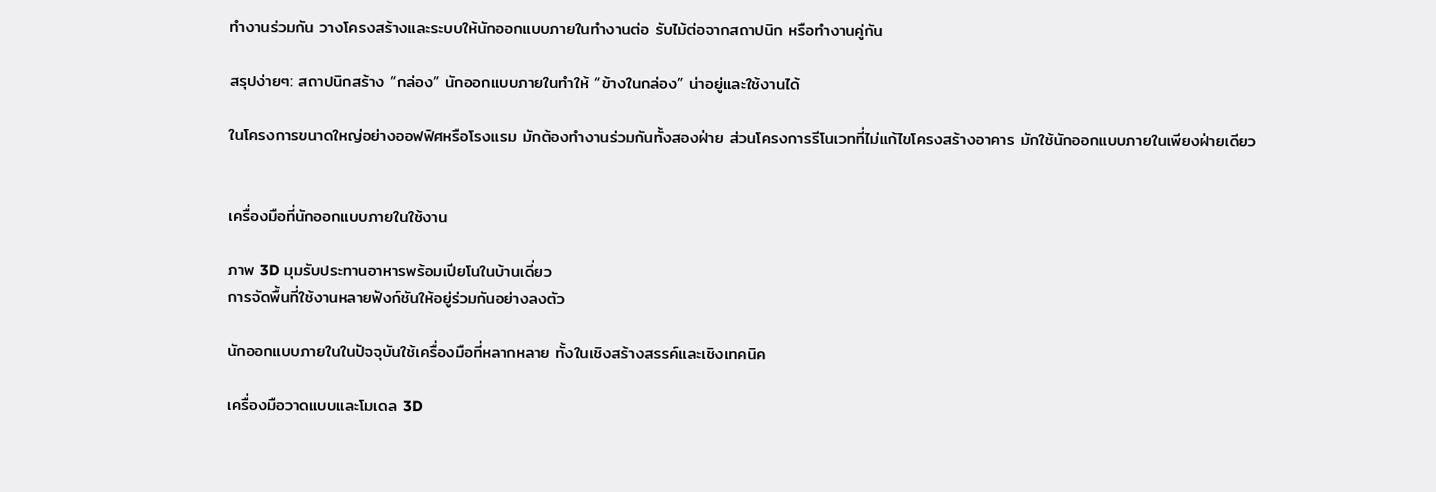ทำงานร่วมกัน วางโครงสร้างและระบบให้นักออกแบบภายในทำงานต่อ รับไม้ต่อจากสถาปนิก หรือทำงานคู่กัน

สรุปง่ายๆ: สถาปนิกสร้าง “กล่อง” นักออกแบบภายในทำให้ “ข้างในกล่อง” น่าอยู่และใช้งานได้

ในโครงการขนาดใหญ่อย่างออฟฟิศหรือโรงแรม มักต้องทำงานร่วมกันทั้งสองฝ่าย ส่วนโครงการรีโนเวทที่ไม่แก้ไขโครงสร้างอาคาร มักใช้นักออกแบบภายในเพียงฝ่ายเดียว


เครื่องมือที่นักออกแบบภายในใช้งาน

ภาพ 3D มุมรับประทานอาหารพร้อมเปียโนในบ้านเดี่ยว
การจัดพื้นที่ใช้งานหลายฟังก์ชันให้อยู่ร่วมกันอย่างลงตัว

นักออกแบบภายในในปัจจุบันใช้เครื่องมือที่หลากหลาย ทั้งในเชิงสร้างสรรค์และเชิงเทคนิค

เครื่องมือวาดแบบและโมเดล 3D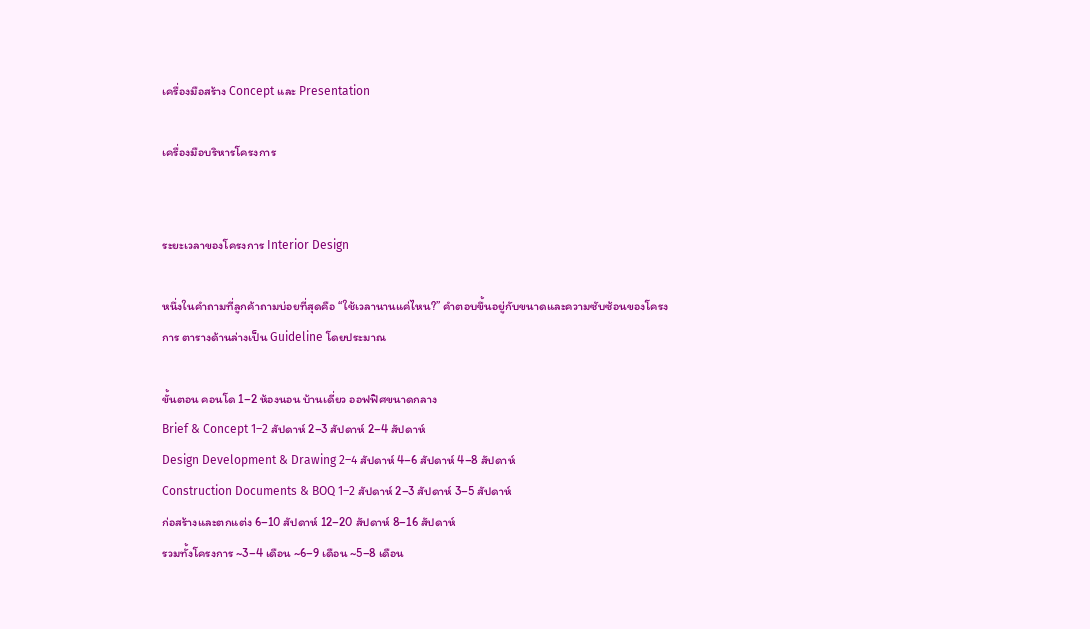เครื่องมือสร้าง Concept และ Presentation

เครื่องมือบริหารโครงการ


ระยะเวลาของโครงการ Interior Design

หนึ่งในคำถามที่ลูกค้าถามบ่อยที่สุดคือ “ใช้เวลานานแค่ไหน?” คำตอบขึ้นอยู่กับขนาดและความซับซ้อนของโครงการ ตารางด้านล่างเป็น Guideline โดยประมาณ

ขั้นตอน คอนโด 1–2 ห้องนอน บ้านเดี่ยว ออฟฟิศขนาดกลาง
Brief & Concept 1–2 สัปดาห์ 2–3 สัปดาห์ 2–4 สัปดาห์
Design Development & Drawing 2–4 สัปดาห์ 4–6 สัปดาห์ 4–8 สัปดาห์
Construction Documents & BOQ 1–2 สัปดาห์ 2–3 สัปดาห์ 3–5 สัปดาห์
ก่อสร้างและตกแต่ง 6–10 สัปดาห์ 12–20 สัปดาห์ 8–16 สัปดาห์
รวมทั้งโครงการ ~3–4 เดือน ~6–9 เดือน ~5–8 เดือน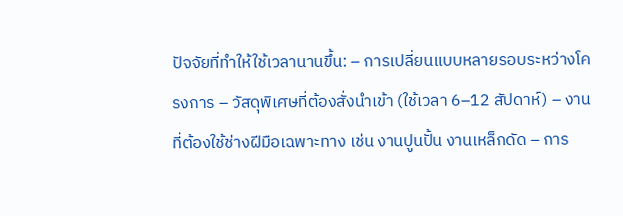ปัจจัยที่ทำให้ใช้เวลานานขึ้น: – การเปลี่ยนแบบหลายรอบระหว่างโครงการ – วัสดุพิเศษที่ต้องสั่งนำเข้า (ใช้เวลา 6–12 สัปดาห์) – งานที่ต้องใช้ช่างฝีมือเฉพาะทาง เช่น งานปูนปั้น งานเหล็กดัด – การ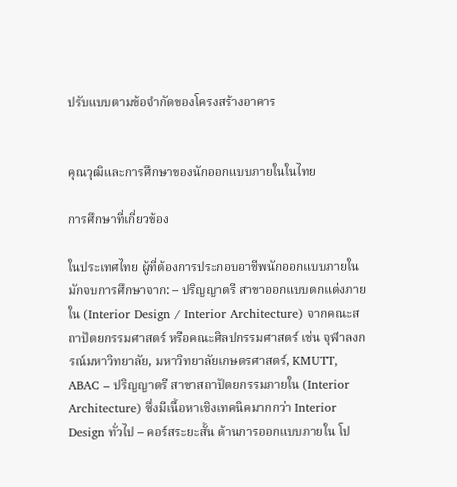ปรับแบบตามข้อจำกัดของโครงสร้างอาคาร


คุณวุฒิและการศึกษาของนักออกแบบภายในในไทย

การศึกษาที่เกี่ยวข้อง

ในประเทศไทย ผู้ที่ต้องการประกอบอาชีพนักออกแบบภายในมักจบการศึกษาจาก: – ปริญญาตรี สาขาออกแบบตกแต่งภายใน (Interior Design / Interior Architecture) จากคณะสถาปัตยกรรมศาสตร์ หรือคณะศิลปกรรมศาสตร์ เช่น จุฬาลงกรณ์มหาวิทยาลัย, มหาวิทยาลัยเกษตรศาสตร์, KMUTT, ABAC – ปริญญาตรี สาขาสถาปัตยกรรมภายใน (Interior Architecture) ซึ่งมีเนื้อหาเชิงเทคนิคมากกว่า Interior Design ทั่วไป – คอร์สระยะสั้น ด้านการออกแบบภายใน โป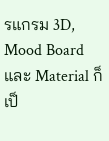รแกรม 3D, Mood Board และ Material ก็เป็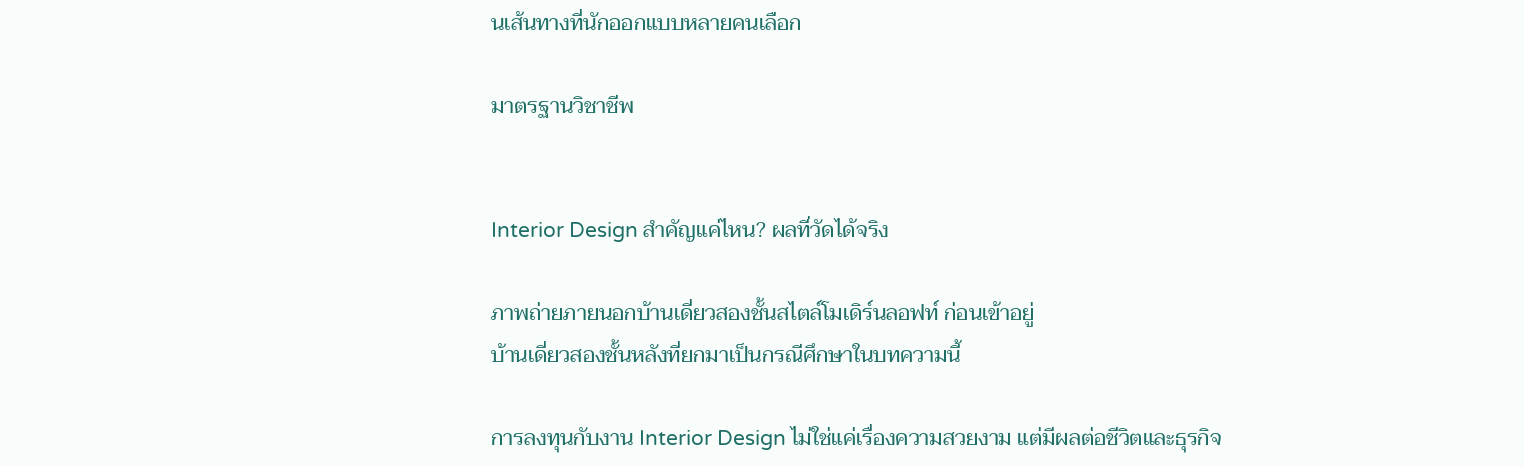นเส้นทางที่นักออกแบบหลายคนเลือก

มาตรฐานวิชาชีพ


Interior Design สำคัญแค่ไหน? ผลที่วัดได้จริง

ภาพถ่ายภายนอกบ้านเดี่ยวสองชั้นสไตล์โมเดิร์นลอฟท์ ก่อนเข้าอยู่
บ้านเดี่ยวสองชั้นหลังที่ยกมาเป็นกรณีศึกษาในบทความนี้

การลงทุนกับงาน Interior Design ไม่ใช่แค่เรื่องความสวยงาม แต่มีผลต่อชีวิตและธุรกิจ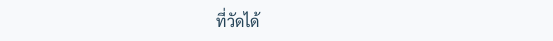ที่วัดได้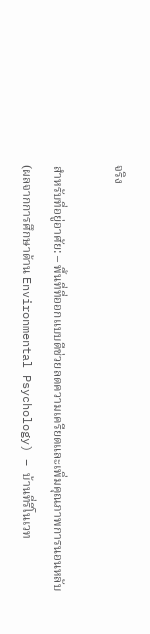จริง

สำหรับที่อยู่อาศัย: – พื้นที่ที่ออกแบบดีช่วยลดความเครียดและเพิ่มคุณภาพการนอนหลับ (ผลจากการศึกษาด้าน Environmental Psychology) – บ้านที่รีโนเวท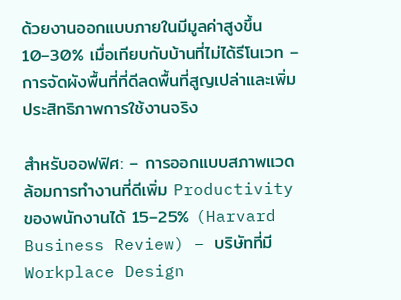ด้วยงานออกแบบภายในมีมูลค่าสูงขึ้น 10–30% เมื่อเทียบกับบ้านที่ไม่ได้รีโนเวท – การจัดผังพื้นที่ที่ดีลดพื้นที่สูญเปล่าและเพิ่มประสิทธิภาพการใช้งานจริง

สำหรับออฟฟิศ: – การออกแบบสภาพแวดล้อมการทำงานที่ดีเพิ่ม Productivity ของพนักงานได้ 15–25% (Harvard Business Review) – บริษัทที่มี Workplace Design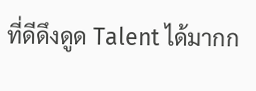ที่ดีดึงดูด Talent ได้มากก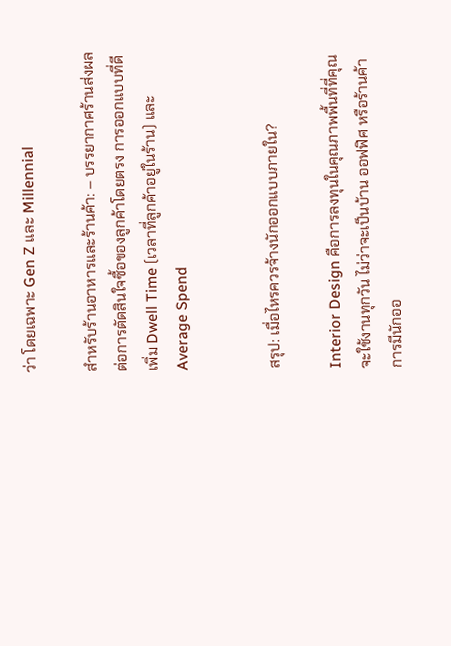ว่า โดยเฉพาะ Gen Z และ Millennial

สำหรับร้านอาหารและร้านค้า: – บรรยากาศร้านส่งผลต่อการตัดสินใจซื้อของลูกค้าโดยตรง การออกแบบที่ดีเพิ่ม Dwell Time (เวลาที่ลูกค้าอยู่ในร้าน) และ Average Spend


สรุป: เมื่อไหรควรจ้างนักออกแบบภายใน?

Interior Design คือการลงทุนในคุณภาพพื้นที่ที่คุณจะใช้งานทุกวัน ไม่ว่าจะเป็นบ้าน ออฟฟิศ หรือร้านค้า การมีนักออ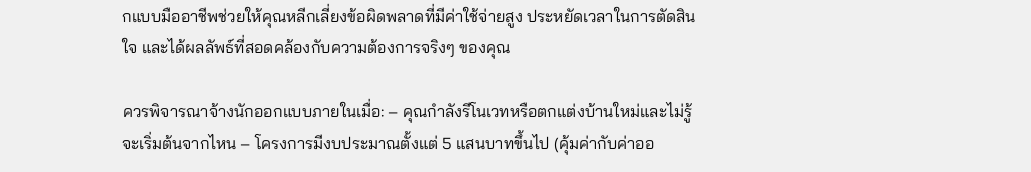กแบบมืออาชีพช่วยให้คุณหลีกเลี่ยงข้อผิดพลาดที่มีค่าใช้จ่ายสูง ประหยัดเวลาในการตัดสินใจ และได้ผลลัพธ์ที่สอดคล้องกับความต้องการจริงๆ ของคุณ

ควรพิจารณาจ้างนักออกแบบภายในเมื่อ: – คุณกำลังรีโนเวทหรือตกแต่งบ้านใหม่และไม่รู้จะเริ่มต้นจากไหน – โครงการมีงบประมาณตั้งแต่ 5 แสนบาทขึ้นไป (คุ้มค่ากับค่าออ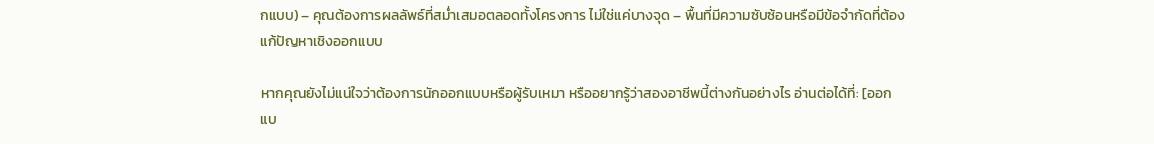กแบบ) – คุณต้องการผลลัพธ์ที่สม่ำเสมอตลอดทั้งโครงการ ไม่ใช่แค่บางจุด – พื้นที่มีความซับซ้อนหรือมีข้อจำกัดที่ต้องแก้ปัญหาเชิงออกแบบ

หากคุณยังไม่แน่ใจว่าต้องการนักออกแบบหรือผู้รับเหมา หรืออยากรู้ว่าสองอาชีพนี้ต่างกันอย่างไร อ่านต่อได้ที่: [ออกแบ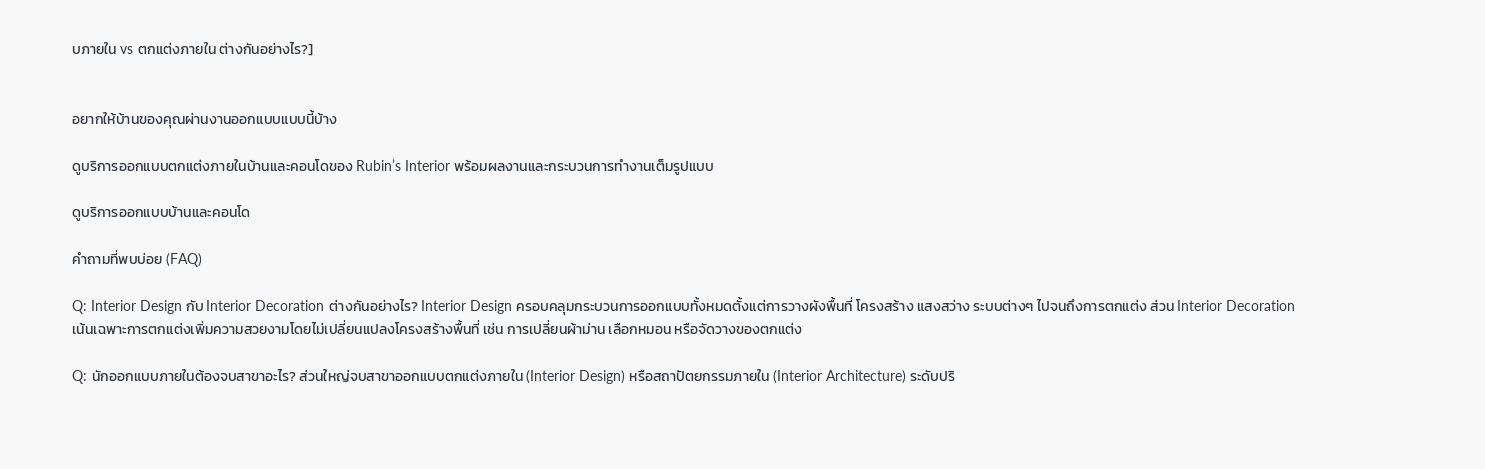บภายใน vs ตกแต่งภายใน ต่างกันอย่างไร?]


อยากให้บ้านของคุณผ่านงานออกแบบแบบนี้บ้าง

ดูบริการออกแบบตกแต่งภายในบ้านและคอนโดของ Rubin’s Interior พร้อมผลงานและกระบวนการทำงานเต็มรูปแบบ

ดูบริการออกแบบบ้านและคอนโด

คำถามที่พบบ่อย (FAQ)

Q: Interior Design กับ Interior Decoration ต่างกันอย่างไร? Interior Design ครอบคลุมกระบวนการออกแบบทั้งหมดตั้งแต่การวางผังพื้นที่ โครงสร้าง แสงสว่าง ระบบต่างๆ ไปจนถึงการตกแต่ง ส่วน Interior Decoration เน้นเฉพาะการตกแต่งเพิ่มความสวยงามโดยไม่เปลี่ยนแปลงโครงสร้างพื้นที่ เช่น การเปลี่ยนผ้าม่าน เลือกหมอน หรือจัดวางของตกแต่ง

Q: นักออกแบบภายในต้องจบสาขาอะไร? ส่วนใหญ่จบสาขาออกแบบตกแต่งภายใน (Interior Design) หรือสถาปัตยกรรมภายใน (Interior Architecture) ระดับปริ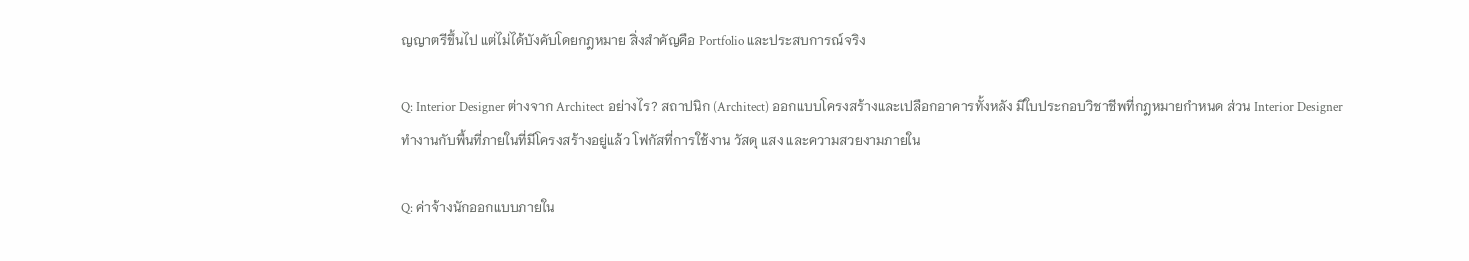ญญาตรีขึ้นไป แต่ไม่ได้บังคับโดยกฎหมาย สิ่งสำคัญคือ Portfolio และประสบการณ์จริง

Q: Interior Designer ต่างจาก Architect อย่างไร? สถาปนิก (Architect) ออกแบบโครงสร้างและเปลือกอาคารทั้งหลัง มีใบประกอบวิชาชีพที่กฎหมายกำหนด ส่วน Interior Designer ทำงานกับพื้นที่ภายในที่มีโครงสร้างอยู่แล้ว โฟกัสที่การใช้งาน วัสดุ แสง และความสวยงามภายใน

Q: ค่าจ้างนักออกแบบภายใน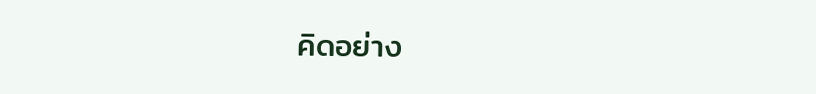คิดอย่าง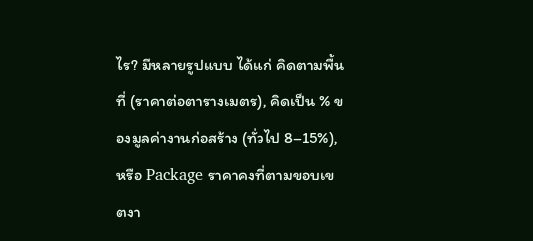ไร? มีหลายรูปแบบ ได้แก่ คิดตามพื้นที่ (ราคาต่อตารางเมตร), คิดเป็น % ของมูลค่างานก่อสร้าง (ทั่วไป 8–15%), หรือ Package ราคาคงที่ตามขอบเขตงา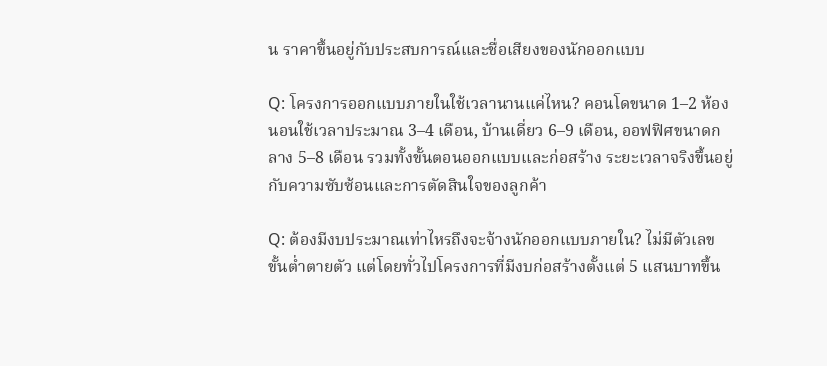น ราคาขึ้นอยู่กับประสบการณ์และชื่อเสียงของนักออกแบบ

Q: โครงการออกแบบภายในใช้เวลานานแค่ไหน? คอนโดขนาด 1–2 ห้องนอนใช้เวลาประมาณ 3–4 เดือน, บ้านเดี่ยว 6–9 เดือน, ออฟฟิศขนาดกลาง 5–8 เดือน รวมทั้งขั้นตอนออกแบบและก่อสร้าง ระยะเวลาจริงขึ้นอยู่กับความซับซ้อนและการตัดสินใจของลูกค้า

Q: ต้องมีงบประมาณเท่าไหรถึงจะจ้างนักออกแบบภายใน? ไม่มีตัวเลขขั้นต่ำตายตัว แต่โดยทั่วไปโครงการที่มีงบก่อสร้างตั้งแต่ 5 แสนบาทขึ้น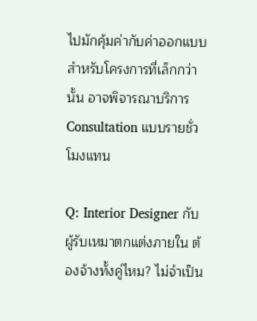ไปมักคุ้มค่ากับค่าออกแบบ สำหรับโครงการที่เล็กกว่านั้น อาจพิจารณาบริการ Consultation แบบรายชั่วโมงแทน

Q: Interior Designer กับ ผู้รับเหมาตกแต่งภายใน ต้องจ้างทั้งคู่ไหม? ไม่จำเป็น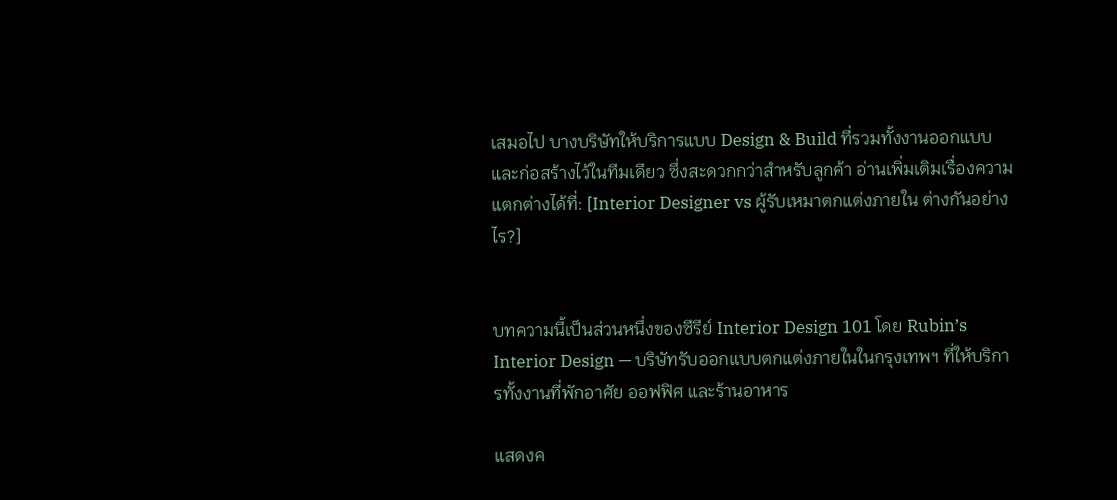เสมอไป บางบริษัทให้บริการแบบ Design & Build ที่รวมทั้งงานออกแบบและก่อสร้างไว้ในทีมเดียว ซึ่งสะดวกกว่าสำหรับลูกค้า อ่านเพิ่มเติมเรื่องความแตกต่างได้ที่: [Interior Designer vs ผู้รับเหมาตกแต่งภายใน ต่างกันอย่างไร?]


บทความนี้เป็นส่วนหนึ่งของซีรีย์ Interior Design 101 โดย Rubin’s Interior Design — บริษัทรับออกแบบตกแต่งภายในในกรุงเทพฯ ที่ให้บริการทั้งงานที่พักอาศัย ออฟฟิศ และร้านอาหาร

แสดงค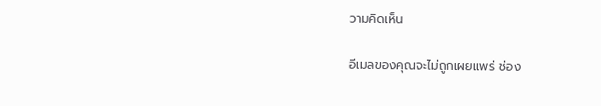วามคิดเห็น

อีเมลของคุณจะไม่ถูกเผยแพร่ ช่อง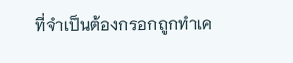ที่จำเป็นต้องกรอกถูกทำเค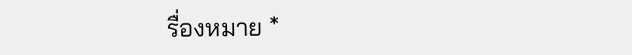รื่องหมาย *